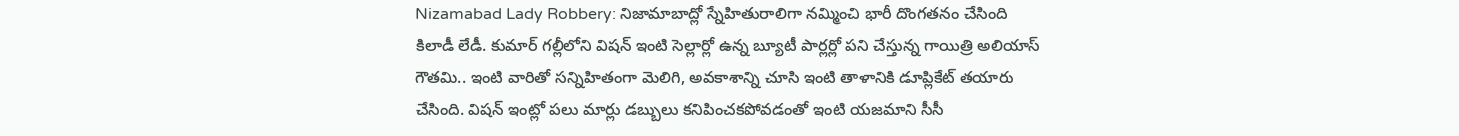Nizamabad Lady Robbery: నిజామాబాద్లో స్నేహితురాలిగా నమ్మించి భారీ దొంగతనం చేసింది కిలాడీ లేడీ. కుమార్ గల్లీలోని విషన్ ఇంటి సెల్లార్లో ఉన్న బ్యూటీ పార్లర్లో పని చేస్తున్న గాయిత్రి అలియాస్ గౌతమి.. ఇంటి వారితో సన్నిహితంగా మెలిగి, అవకాశాన్ని చూసి ఇంటి తాళానికి డూప్లికేట్ తయారు చేసింది. విషన్ ఇంట్లో పలు మార్లు డబ్బులు కనిపించకపోవడంతో ఇంటి యజమాని సీసీ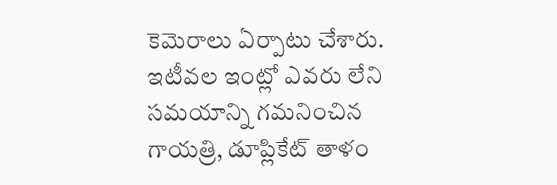కెమెరాలు ఏర్పాటు చేశారు. ఇటీవల ఇంట్లో ఎవరు లేని సమయాన్ని గమనించిన గాయత్రి, డూప్లికేట్ తాళం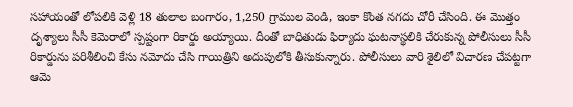సహాయంతో లోపలికి వెళ్లి 18 తులాల బంగారం, 1,250 గ్రాముల వెండి, ఇంకా కొంత నగదు చోరీ చేసింది. ఈ మొత్తం దృశ్యాలు సీసీ కెమెరాలో స్పష్టంగా రికార్డు అయ్యాయి. దీంతో బాధితుడు ఫిర్యాదు ఘటనాస్థలికి చేరుకున్న పోలీసులు సీసీ రికార్డును పరిశీలించి కేసు నమోదు చేసి గాయిత్రిని అదుపులోకి తీసుకున్నారు. పోలీసులు వారి శైలిలో విచారణ చేపట్టగా ఆమె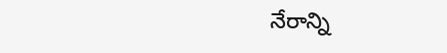నేరాన్ని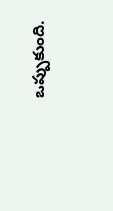ఒప్పుకుంది.